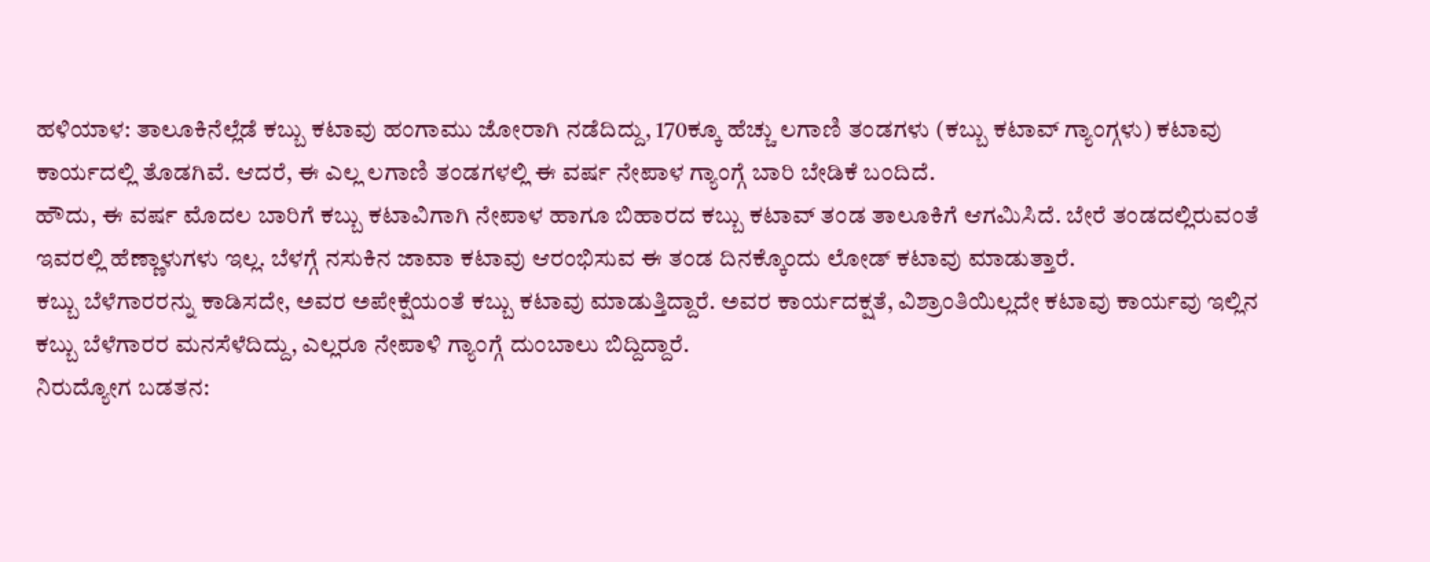ಹಳಿಯಾಳ: ತಾಲೂಕಿನೆಲ್ಲೆಡೆ ಕಬ್ಬು ಕಟಾವು ಹಂಗಾಮು ಜೋರಾಗಿ ನಡೆದಿದ್ದು, 170ಕ್ಕೂ ಹೆಚ್ಚು ಲಗಾಣಿ ತಂಡಗಳು (ಕಬ್ಬು ಕಟಾವ್ ಗ್ಯಾಂಗ್ಗಳು) ಕಟಾವು ಕಾರ್ಯದಲ್ಲಿ ತೊಡಗಿವೆ. ಆದರೆ, ಈ ಎಲ್ಲ ಲಗಾಣಿ ತಂಡಗಳಲ್ಲಿ ಈ ವರ್ಷ ನೇಪಾಳ ಗ್ಯಾಂಗ್ಗೆ ಬಾರಿ ಬೇಡಿಕೆ ಬಂದಿದೆ.
ಹೌದು, ಈ ವರ್ಷ ಮೊದಲ ಬಾರಿಗೆ ಕಬ್ಬು ಕಟಾವಿಗಾಗಿ ನೇಪಾಳ ಹಾಗೂ ಬಿಹಾರದ ಕಬ್ಬು ಕಟಾವ್ ತಂಡ ತಾಲೂಕಿಗೆ ಆಗಮಿಸಿದೆ. ಬೇರೆ ತಂಡದಲ್ಲಿರುವಂತೆ ಇವರಲ್ಲಿ ಹೆಣ್ಣಾಳುಗಳು ಇಲ್ಲ. ಬೆಳಗ್ಗೆ ನಸುಕಿನ ಜಾವಾ ಕಟಾವು ಆರಂಭಿಸುವ ಈ ತಂಡ ದಿನಕ್ಕೊಂದು ಲೋಡ್ ಕಟಾವು ಮಾಡುತ್ತಾರೆ.
ಕಬ್ಬು ಬೆಳೆಗಾರರನ್ನು ಕಾಡಿಸದೇ, ಅವರ ಅಪೇಕ್ಷೆಯಂತೆ ಕಬ್ಬು ಕಟಾವು ಮಾಡುತ್ತಿದ್ದಾರೆ. ಅವರ ಕಾರ್ಯದಕ್ಷತೆ, ವಿಶ್ರಾಂತಿಯಿಲ್ಲದೇ ಕಟಾವು ಕಾರ್ಯವು ಇಲ್ಲಿನ ಕಬ್ಬು ಬೆಳೆಗಾರರ ಮನಸೆಳೆದಿದ್ದು, ಎಲ್ಲರೂ ನೇಪಾಳಿ ಗ್ಯಾಂಗ್ಗೆ ದುಂಬಾಲು ಬಿದ್ದಿದ್ದಾರೆ.
ನಿರುದ್ಯೋಗ ಬಡತನ: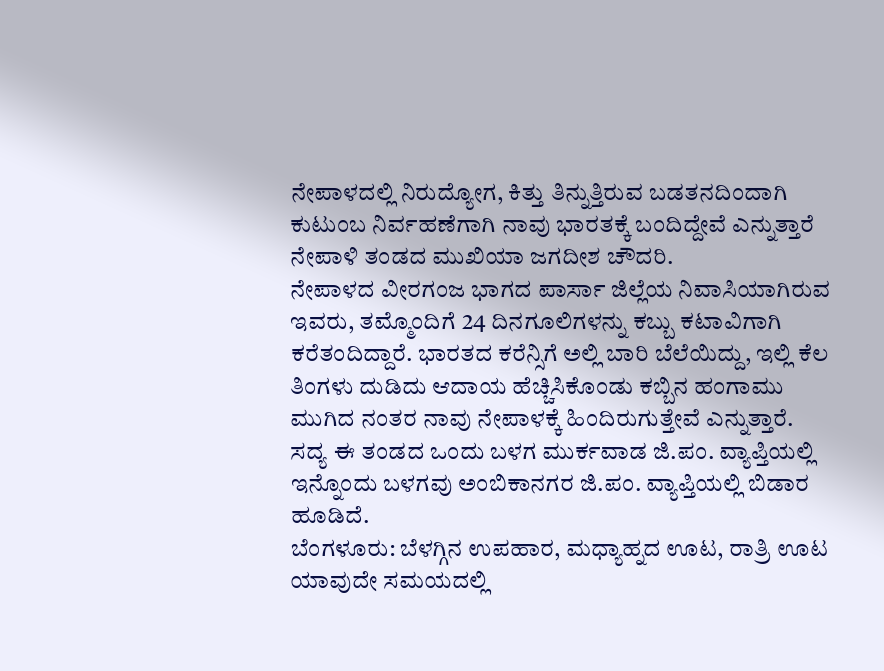ನೇಪಾಳದಲ್ಲಿ ನಿರುದ್ಯೋಗ, ಕಿತ್ತು ತಿನ್ನುತ್ತಿರುವ ಬಡತನದಿಂದಾಗಿ ಕುಟುಂಬ ನಿರ್ವಹಣೆಗಾಗಿ ನಾವು ಭಾರತಕ್ಕೆ ಬಂದಿದ್ದೇವೆ ಎನ್ನುತ್ತಾರೆ ನೇಪಾಳಿ ತಂಡದ ಮುಖಿಯಾ ಜಗದೀಶ ಚೌದರಿ.
ನೇಪಾಳದ ವೀರಗಂಜ ಭಾಗದ ಪಾರ್ಸಾ ಜಿಲ್ಲೆಯ ನಿವಾಸಿಯಾಗಿರುವ ಇವರು, ತಮ್ಮೊಂದಿಗೆ 24 ದಿನಗೂಲಿಗಳನ್ನು ಕಬ್ಬು ಕಟಾವಿಗಾಗಿ ಕರೆತಂದಿದ್ದಾರೆ. ಭಾರತದ ಕರೆನ್ಸಿಗೆ ಅಲ್ಲಿ ಬಾರಿ ಬೆಲೆಯಿದ್ದು, ಇಲ್ಲಿ ಕೆಲ ತಿಂಗಳು ದುಡಿದು ಆದಾಯ ಹೆಚ್ಚಿಸಿಕೊಂಡು ಕಬ್ಬಿನ ಹಂಗಾಮು ಮುಗಿದ ನಂತರ ನಾವು ನೇಪಾಳಕ್ಕೆ ಹಿಂದಿರುಗುತ್ತೇವೆ ಎನ್ನುತ್ತಾರೆ.
ಸದ್ಯ ಈ ತಂಡದ ಒಂದು ಬಳಗ ಮುರ್ಕವಾಡ ಜಿ.ಪಂ. ವ್ಯಾಪ್ತಿಯಲ್ಲಿ ಇನ್ನೊಂದು ಬಳಗವು ಅಂಬಿಕಾನಗರ ಜಿ.ಪಂ. ವ್ಯಾಪ್ತಿಯಲ್ಲಿ ಬಿಡಾರ ಹೂಡಿದೆ.
ಬೆಂಗಳೂರು: ಬೆಳಗ್ಗಿನ ಉಪಹಾರ, ಮಧ್ಯಾಹ್ನದ ಊಟ, ರಾತ್ರಿ ಊಟ ಯಾವುದೇ ಸಮಯದಲ್ಲಿ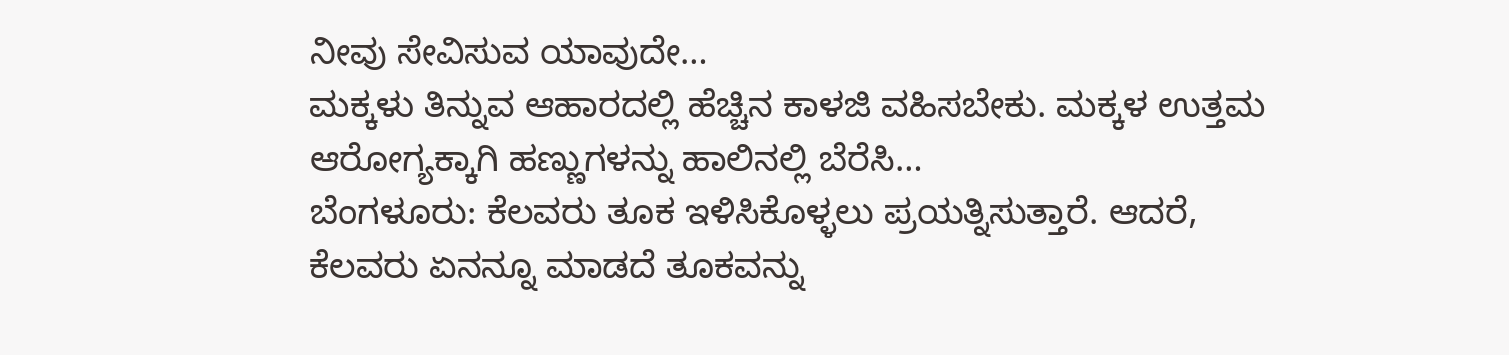ನೀವು ಸೇವಿಸುವ ಯಾವುದೇ…
ಮಕ್ಕಳು ತಿನ್ನುವ ಆಹಾರದಲ್ಲಿ ಹೆಚ್ಚಿನ ಕಾಳಜಿ ವಹಿಸಬೇಕು. ಮಕ್ಕಳ ಉತ್ತಮ ಆರೋಗ್ಯಕ್ಕಾಗಿ ಹಣ್ಣುಗಳನ್ನು ಹಾಲಿನಲ್ಲಿ ಬೆರೆಸಿ…
ಬೆಂಗಳೂರು: ಕೆಲವರು ತೂಕ ಇಳಿಸಿಕೊಳ್ಳಲು ಪ್ರಯತ್ನಿಸುತ್ತಾರೆ. ಆದರೆ, ಕೆಲವರು ಏನನ್ನೂ ಮಾಡದೆ ತೂಕವನ್ನು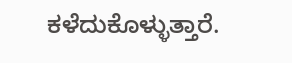ಕಳೆದುಕೊಳ್ಳುತ್ತಾರೆ.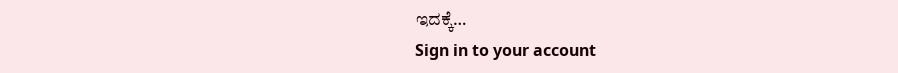ಇದಕ್ಕೆ…
Sign in to your account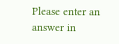Please enter an answer in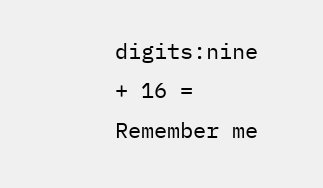digits:nine + 16 =
Remember me